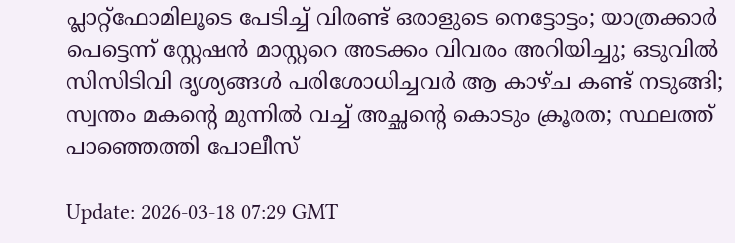പ്ലാറ്റ്‌ഫോമിലൂടെ പേടിച്ച് വിരണ്ട്‍ ഒരാളുടെ നെട്ടോട്ടം; യാത്രക്കാർ പെട്ടെന്ന് സ്റ്റേഷൻ മാസ്റ്ററെ അടക്കം വിവരം അറിയിച്ചു; ഒടുവിൽ സിസിടിവി ദൃശ്യങ്ങൾ പരിശോധിച്ചവർ ആ കാഴ്ച കണ്ട് നടുങ്ങി; സ്വന്തം മകന്റെ മുന്നിൽ വച്ച് അച്ഛന്റെ കൊടും ക്രൂരത; സ്ഥലത്ത് പാഞ്ഞെത്തി പോലീസ്

Update: 2026-03-18 07:29 GMT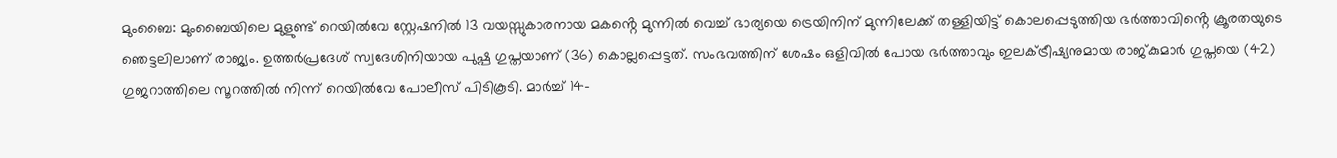മുംബൈ: മുംബൈയിലെ മുളുണ്ട് റെയിൽവേ സ്റ്റേഷനിൽ 13 വയസ്സുകാരനായ മകൻ്റെ മുന്നിൽ വെച്ച് ഭാര്യയെ ട്രെയിനിന് മുന്നിലേക്ക് തള്ളിയിട്ട് കൊലപ്പെടുത്തിയ ഭർത്താവിൻ്റെ ക്രൂരതയുടെ ഞെട്ടലിലാണ് രാജ്യം. ഉത്തർപ്രദേശ് സ്വദേശിനിയായ പുഷ്പ ഗുപ്തയാണ് (36) കൊല്ലപ്പെട്ടത്. സംഭവത്തിന് ശേഷം ഒളിവിൽ പോയ ഭർത്താവും ഇലക്ട്രീഷ്യനുമായ രാജ്കുമാർ ഗുപ്തയെ (42) ഗുജറാത്തിലെ സൂറത്തിൽ നിന്ന് റെയിൽവേ പോലീസ് പിടികൂടി. മാർച്ച് 14-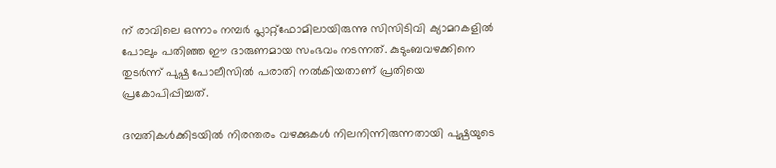ന് രാവിലെ ഒന്നാം നമ്പർ പ്ലാറ്റ്‌ഫോമിലായിരുന്നു സിസിടിവി ക്യാമറകളിൽ പോലും പതിഞ്ഞ ഈ ദാരുണമായ സംഭവം നടന്നത്. കുടുംബവഴക്കിനെ തുടർന്ന് പുഷ്പ പോലീസിൽ പരാതി നൽകിയതാണ് പ്രതിയെ പ്രകോപിപ്പിച്ചത്.

ദമ്പതികൾക്കിടയിൽ നിരന്തരം വഴക്കുകൾ നിലനിന്നിരുന്നതായി പുഷ്പയുടെ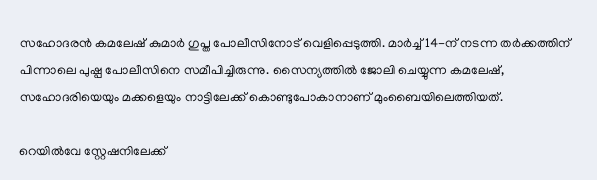സഹോദരൻ കമലേഷ് കുമാർ ഗുപ്ത പോലീസിനോട് വെളിപ്പെടുത്തി. മാർച്ച് 14-ന് നടന്ന തർക്കത്തിന് പിന്നാലെ പുഷ്പ പോലീസിനെ സമീപിച്ചിരുന്നു. സൈന്യത്തിൽ ജോലി ചെയ്യുന്ന കമലേഷ്, സഹോദരിയെയും മക്കളെയും നാട്ടിലേക്ക് കൊണ്ടുപോകാനാണ് മുംബൈയിലെത്തിയത്.

റെയിൽവേ സ്റ്റേഷനിലേക്ക്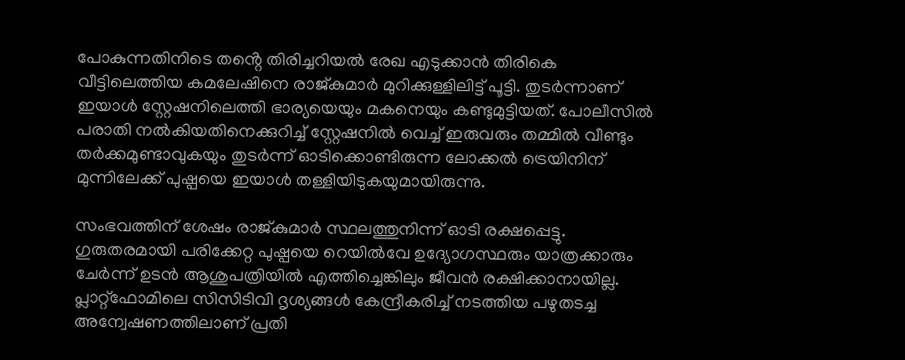പോകുന്നതിനിടെ തൻ്റെ തിരിച്ചറിയൽ രേഖ എടുക്കാൻ തിരികെ വീട്ടിലെത്തിയ കമലേഷിനെ രാജ്കുമാർ മുറിക്കുള്ളിലിട്ട് പൂട്ടി. തുടർന്നാണ് ഇയാൾ സ്റ്റേഷനിലെത്തി ഭാര്യയെയും മകനെയും കണ്ടുമുട്ടിയത്. പോലീസിൽ പരാതി നൽകിയതിനെക്കുറിച്ച് സ്റ്റേഷനിൽ വെച്ച് ഇരുവരും തമ്മിൽ വീണ്ടും തർക്കമുണ്ടാവുകയും തുടർന്ന് ഓടിക്കൊണ്ടിരുന്ന ലോക്കൽ ട്രെയിനിന് മുന്നിലേക്ക് പുഷ്പയെ ഇയാൾ തള്ളിയിടുകയുമായിരുന്നു.

സംഭവത്തിന് ശേഷം രാജ്കുമാർ സ്ഥലത്തുനിന്ന് ഓടി രക്ഷപ്പെട്ടു. ഗുരുതരമായി പരിക്കേറ്റ പുഷ്പയെ റെയിൽവേ ഉദ്യോഗസ്ഥരും യാത്രക്കാരും ചേർന്ന് ഉടൻ ആശുപത്രിയിൽ എത്തിച്ചെങ്കിലും ജീവൻ രക്ഷിക്കാനായില്ല. പ്ലാറ്റ്‌ഫോമിലെ സിസിടിവി ദൃശ്യങ്ങൾ കേന്ദ്രീകരിച്ച് നടത്തിയ പഴുതടച്ച അന്വേഷണത്തിലാണ് പ്രതി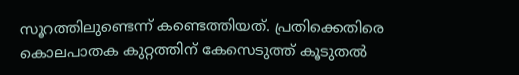സൂറത്തിലുണ്ടെന്ന് കണ്ടെത്തിയത്. പ്രതിക്കെതിരെ കൊലപാതക കുറ്റത്തിന് കേസെടുത്ത് കൂടുതൽ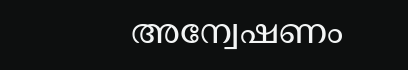അന്വേഷണം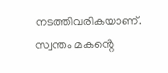നടത്തിവരികയാണ്. സ്വന്തം മകൻ്റെ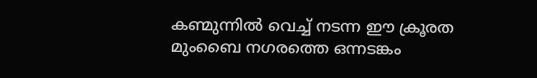കണ്മുന്നിൽ വെച്ച് നടന്ന ഈ ക്രൂരത മുംബൈ നഗരത്തെ ഒന്നടങ്കം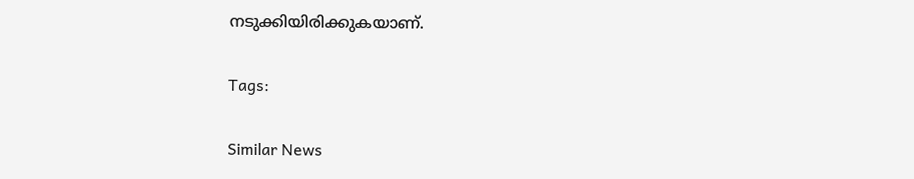നടുക്കിയിരിക്കുകയാണ്.

Tags:

Similar News